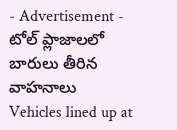- Advertisement -
టోల్ ప్లాజాలలో బారులు తీరిన వాహనాలు
Vehicles lined up at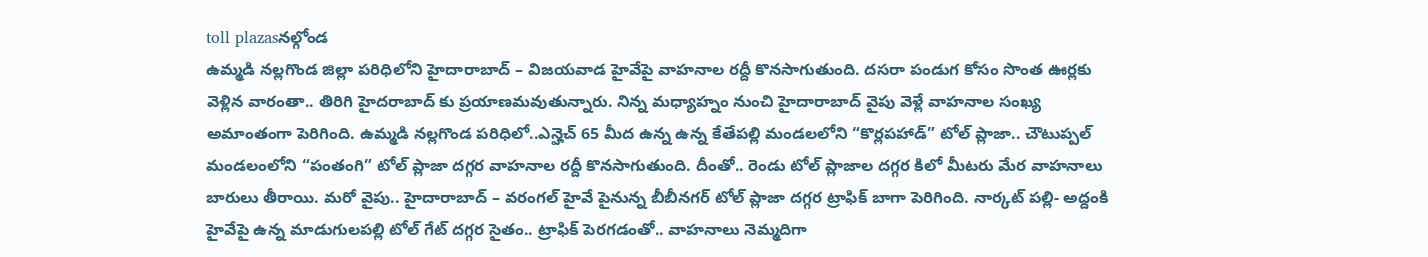toll plazasనల్గోండ
ఉమ్మడి నల్లగొండ జిల్లా పరిధిలోని హైదారాబాద్ – విజయవాడ హైవేపై వాహనాల రద్దీ కొనసాగుతుంది. దసరా పండుగ కోసం సొంత ఊర్లకు వెళ్లిన వారంతా.. తిరిగి హైదరాబాద్ కు ప్రయాణమవుతున్నారు. నిన్న మధ్యాహ్నం నుంచి హైదారాబాద్ వైపు వెళ్లే వాహనాల సంఖ్య అమాంతంగా పెరిగింది. ఉమ్మడి నల్లగొండ పరిధిలో..ఎన్హెచ్ 65 మీద ఉన్న ఉన్న కేతేపల్లి మండలలోని “కొర్లపహాడ్” టోల్ ప్లాజా.. చౌటుప్పల్ మండలంలోని “పంతంగి” టోల్ ప్లాజా దగ్గర వాహనాల రద్దీ కొనసాగుతుంది. దీంతో.. రెండు టోల్ ప్లాజాల దగ్గర కిలో మీటరు మేర వాహనాలు బారులు తీరాయి. మరో వైపు.. హైదారాబాద్ – వరంగల్ హైవే పైనున్న బీబీనగర్ టోల్ ప్లాజా దగ్గర ట్రాఫిక్ బాగా పెరిగింది. నార్కట్ పల్లి- అద్దంకి హైవేపై ఉన్న మాడుగులపల్లి టోల్ గేట్ దగ్గర సైతం.. ట్రాఫిక్ పెరగడంతో.. వాహనాలు నెమ్మదిగా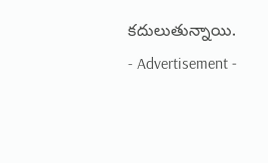కదులుతున్నాయి.
- Advertisement -